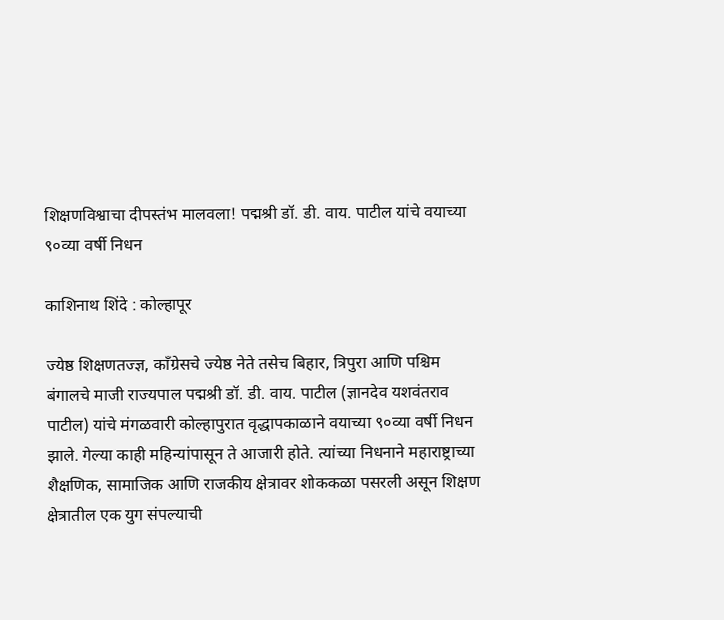शिक्षणविश्वाचा दीपस्तंभ मालवला! पद्मश्री डॉ. डी. वाय. पाटील यांचे वयाच्या ९०व्या वर्षी निधन

काशिनाथ शिंदे : कोल्हापूर

ज्येष्ठ शिक्षणतज्ज्ञ, काँग्रेसचे ज्येष्ठ नेते तसेच बिहार, त्रिपुरा आणि पश्चिम बंगालचे माजी राज्यपाल पद्मश्री डॉ. डी. वाय. पाटील (ज्ञानदेव यशवंतराव पाटील) यांचे मंगळवारी कोल्हापुरात वृद्धापकाळाने वयाच्या ९०व्या वर्षी निधन झाले. गेल्या काही महिन्यांपासून ते आजारी होते. त्यांच्या निधनाने महाराष्ट्राच्या शैक्षणिक, सामाजिक आणि राजकीय क्षेत्रावर शोककळा पसरली असून शिक्षण क्षेत्रातील एक युग संपल्याची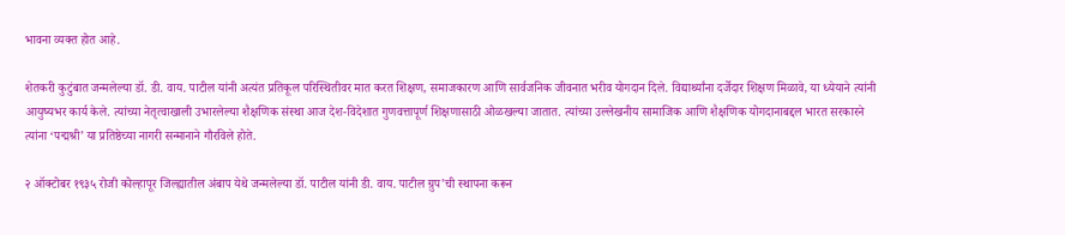भावना व्यक्त होत आहे.

शेतकरी कुटुंबात जन्मलेल्या डॉ. डी. वाय. पाटील यांनी अत्यंत प्रतिकूल परिस्थितीवर मात करत शिक्षण, समाजकारण आणि सार्वजनिक जीवनात भरीव योगदान दिले. विद्यार्थ्यांना दर्जेदार शिक्षण मिळावे, या ध्येयाने त्यांनी आयुष्यभर कार्य केले. त्यांच्या नेतृत्वाखाली उभारलेल्या शैक्षणिक संस्था आज देश-विदेशात गुणवत्तापूर्ण शिक्षणासाठी ओळखल्या जातात. त्यांच्या उल्लेखनीय सामाजिक आणि शैक्षणिक योगदानाबद्दल भारत सरकारने त्यांना ‘पद्मश्री’ या प्रतिष्ठेच्या नागरी सन्मानाने गौरविले होते.

२ ऑक्टोबर १९३५ रोजी कोल्हापूर जिल्ह्यातील अंबाप येथे जन्मलेल्या डॉ. पाटील यांनी डी. वाय. पाटील ग्रुप’ची स्थापना करून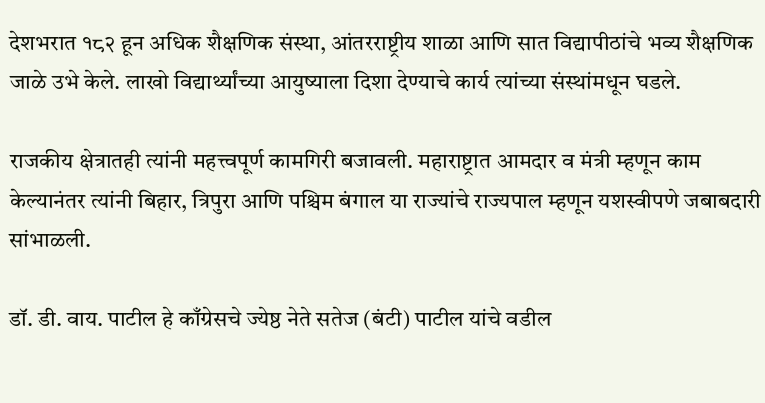देशभरात १८२ हून अधिक शैक्षणिक संस्था, आंतरराष्ट्रीय शाळा आणि सात विद्यापीठांचे भव्य शैक्षणिक जाळे उभे केले. लाखो विद्यार्थ्यांच्या आयुष्याला दिशा देण्याचे कार्य त्यांच्या संस्थांमधून घडले.

राजकीय क्षेत्रातही त्यांनी महत्त्वपूर्ण कामगिरी बजावली. महाराष्ट्रात आमदार व मंत्री म्हणून काम केल्यानंतर त्यांनी बिहार, त्रिपुरा आणि पश्चिम बंगाल या राज्यांचे राज्यपाल म्हणून यशस्वीपणे जबाबदारी सांभाळली.

डॉ. डी. वाय. पाटील हे काँग्रेसचे ज्येष्ठ नेते सतेज (बंटी) पाटील यांचे वडील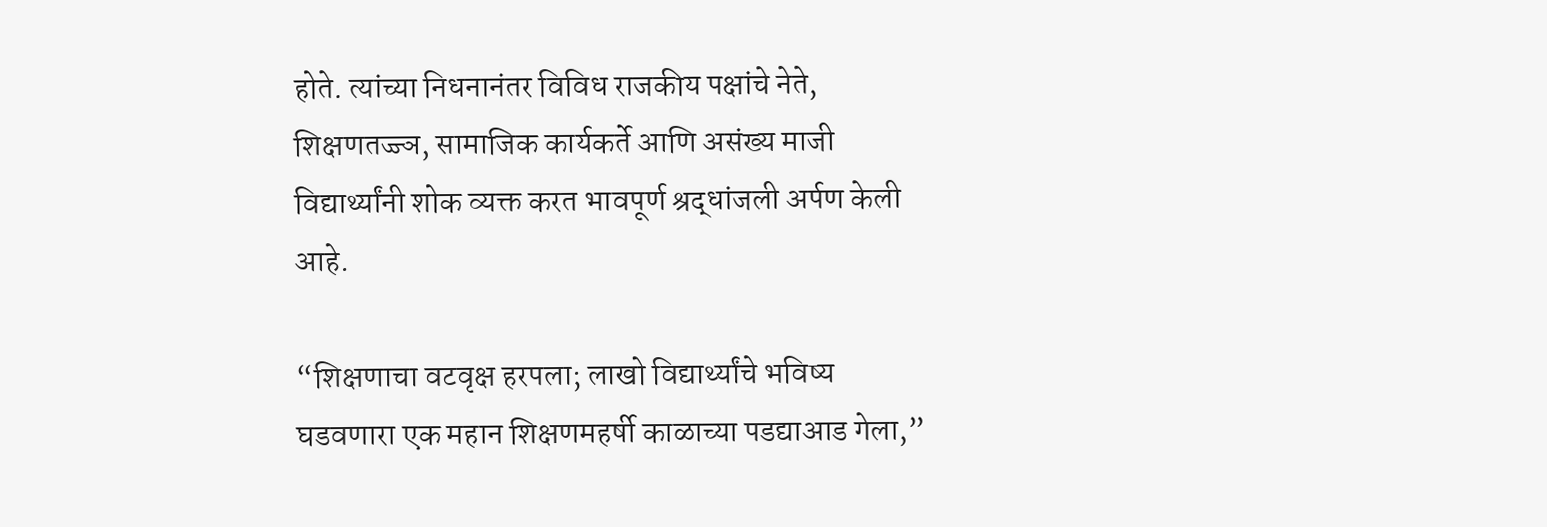होते. त्यांच्या निधनानंतर विविध राजकीय पक्षांचे नेते, शिक्षणतज्ज्ञ, सामाजिक कार्यकर्ते आणि असंख्य माजी विद्यार्थ्यांनी शोक व्यक्त करत भावपूर्ण श्रद्धांजली अर्पण केली आहे.

“शिक्षणाचा वटवृक्ष हरपला; लाखो विद्यार्थ्यांचे भविष्य घडवणारा एक महान शिक्षणमहर्षी काळाच्या पडद्याआड गेला,”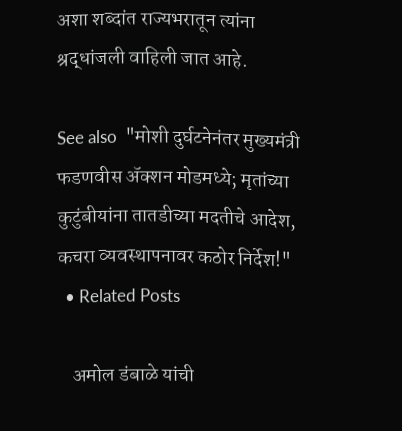अशा शब्दांत राज्यभरातून त्यांना श्रद्धांजली वाहिली जात आहे.

See also  "मोशी दुर्घटनेनंतर मुख्यमंत्री फडणवीस ॲक्शन मोडमध्ये; मृतांच्या कुटुंबीयांना तातडीच्या मदतीचे आदेश, कचरा व्यवस्थापनावर कठोर निर्देश!"
  • Related Posts

    अमोल डंबाळे यांची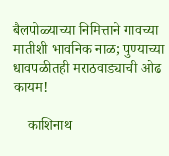बैलपोळ्याच्या निमित्ताने गावच्या मातीशी भावनिक नाळ; पुण्याच्या धावपळीतही मराठवाड्याची ओढ कायम!

    काशिनाथ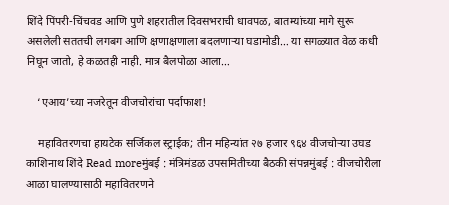शिंदे पिंपरी-चिंचवड आणि पुणे शहरातील दिवसभराची धावपळ, बातम्यांच्या मागे सुरू असलेली सततची लगबग आणि क्षणाक्षणाला बदलणाऱ्या घडामोडी… या सगळ्यात वेळ कधी निघून जातो, हे कळतही नाही. मात्र बैलपोळा आला…

    ‘एआय’च्या नजरेतून वीजचोरांचा पर्दाफाश!

    महावितरणचा हायटेक सर्जिकल स्ट्राईक; तीन महिन्यांत २७ हजार ९६४ वीजचोऱ्या उघड काशिनाथ शिंदे Read moreमुंबई : मंत्रिमंडळ उपसमितीच्या बैठकी संपन्नमुंबई : वीजचोरीला आळा घालण्यासाठी महावितरणने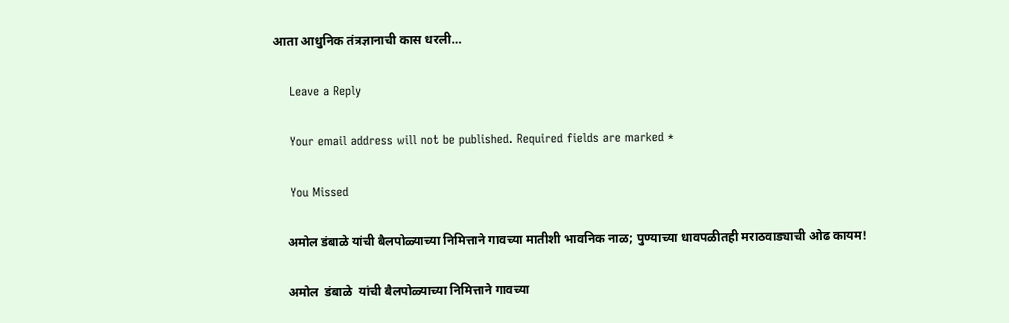आता आधुनिक तंत्रज्ञानाची कास धरली…

    Leave a Reply

    Your email address will not be published. Required fields are marked *

    You Missed

    अमोल डंबाळे यांची बैलपोळ्याच्या निमित्ताने गावच्या मातीशी भावनिक नाळ; पुण्याच्या धावपळीतही मराठवाड्याची ओढ कायम!

    अमोल  डंबाळे  यांची बैलपोळ्याच्या निमित्ताने गावच्या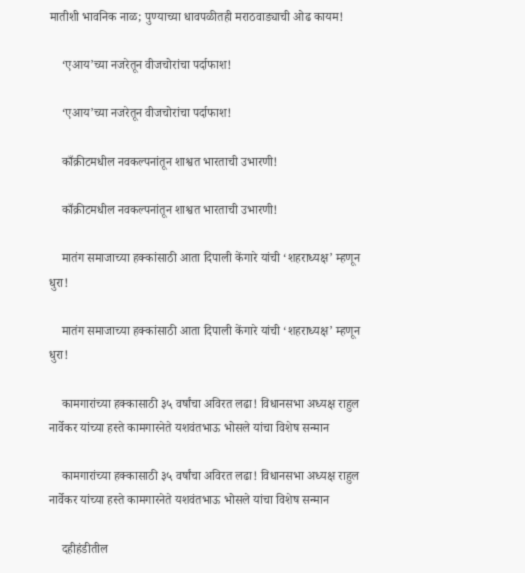मातीशी भावनिक नाळ; पुण्याच्या धावपळीतही मराठवाड्याची ओढ कायम!

    ‘एआय’च्या नजरेतून वीजचोरांचा पर्दाफाश!

    ‘एआय’च्या नजरेतून वीजचोरांचा पर्दाफाश!

    काँक्रीटमधील नवकल्पनांतून शाश्वत भारताची उभारणी!

    काँक्रीटमधील नवकल्पनांतून शाश्वत भारताची उभारणी!

    मातंग समाजाच्या हक्कांसाठी आता दिपाली केंगारे यांची ‘शहराध्यक्ष’ म्हणून धुरा!

    मातंग समाजाच्या हक्कांसाठी आता दिपाली केंगारे यांची ‘शहराध्यक्ष’ म्हणून धुरा!

    कामगारांच्या हक्कासाठी ३५ वर्षांचा अविरत लढा! विधानसभा अध्यक्ष राहुल नार्वेकर यांच्या हस्ते कामगारनेते यशवंतभाऊ भोसले यांचा विशेष सन्मान

    कामगारांच्या हक्कासाठी ३५ वर्षांचा अविरत लढा! विधानसभा अध्यक्ष राहुल नार्वेकर यांच्या हस्ते कामगारनेते यशवंतभाऊ भोसले यांचा विशेष सन्मान

    दहीहंडीतील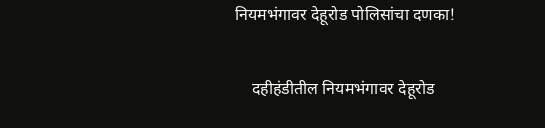नियमभंगावर देहूरोड पोलिसांचा दणका!

    दहीहंडीतील नियमभंगावर देहूरोड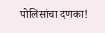पोलिसांचा दणका!